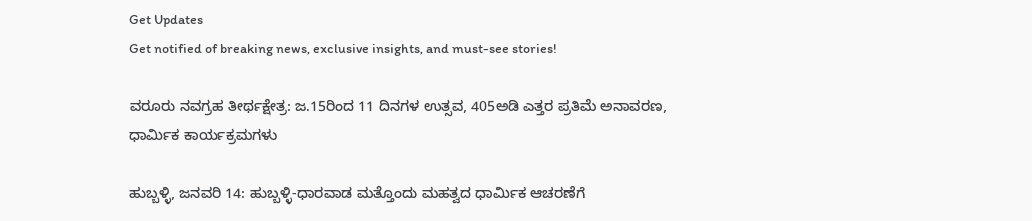Get Updates
Get notified of breaking news, exclusive insights, and must-see stories!

ವರೂರು ನವಗ್ರಹ ತೀರ್ಥಕ್ಷೇತ್ರ: ಜ.15ರಿಂದ 11 ದಿನಗಳ ಉತ್ಸವ, 405ಅಡಿ ಎತ್ತರ ಪ್ರತಿಮೆ ಅನಾವರಣ, ಧಾರ್ಮಿಕ ಕಾರ್ಯಕ್ರಮಗಳು

ಹುಬ್ಬಳ್ಳಿ, ಜನವರಿ 14: ಹುಬ್ಬಳ್ಳಿ-ಧಾರವಾಡ ಮತ್ತೊಂದು ಮಹತ್ವದ ಧಾರ್ಮಿಕ ಆಚರಣೆಗೆ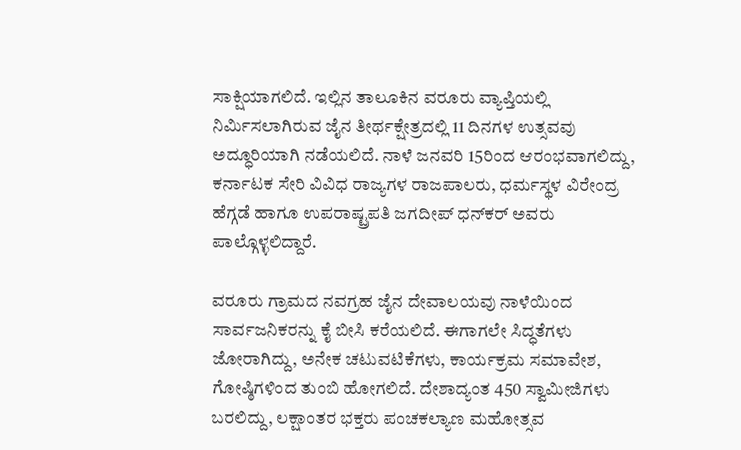ಸಾಕ್ಷಿಯಾಗಲಿದೆ. ಇಲ್ಲಿನ ತಾಲೂಕಿನ ವರೂರು ವ್ಯಾಪ್ತಿಯಲ್ಲಿ ನಿರ್ಮಿಸಲಾಗಿರುವ ಜೈನ ತೀರ್ಥಕ್ಷೇತ್ರದಲ್ಲಿ 11 ದಿನಗಳ ಉತ್ಸವವು ಅದ್ಧೂರಿಯಾಗಿ ನಡೆಯಲಿದೆ. ನಾಳೆ ಜನವರಿ 15ರಿಂದ ಆರಂಭವಾಗಲಿದ್ದು, ಕರ್ನಾಟಕ ಸೇರಿ ವಿವಿಧ ರಾಜ್ಯಗಳ ರಾಜಪಾಲರು, ಧರ್ಮಸ್ಥಳ ವಿರೇಂದ್ರ ಹೆಗ್ಗಡೆ ಹಾಗೂ ಉಪರಾಷ್ಟ್ರಪತಿ ಜಗದೀಪ್ ಧನ್‌ಕರ್ ಅವರು ಪಾಲ್ಗೊಳ್ಳಲಿದ್ದಾರೆ.

ವರೂರು ಗ್ರಾಮದ ನವಗ್ರಹ ಜೈನ ದೇವಾಲಯವು ನಾಳೆಯಿಂದ ಸಾರ್ವಜನಿಕರನ್ನು ಕೈ ಬೀಸಿ ಕರೆಯಲಿದೆ. ಈಗಾಗಲೇ ಸಿದ್ಧತೆಗಳು ಜೋರಾಗಿದ್ದು, ಅನೇಕ ಚಟುವಟಿಕೆಗಳು, ಕಾರ್ಯಕ್ರಮ ಸಮಾವೇಶ, ಗೋಷ್ಠಿಗಳಿಂದ ತುಂಬಿ ಹೋಗಲಿದೆ. ದೇಶಾದ್ಯಂತ 450 ಸ್ವಾಮೀಜಿಗಳು ಬರಲಿದ್ದು, ಲಕ್ಷಾಂತರ ಭಕ್ತರು ಪಂಚಕಲ್ಯಾಣ ಮಹೋತ್ಸವ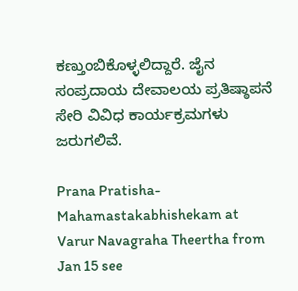ಕಣ್ತುಂಬಿಕೊಳ್ಳಲಿದ್ದಾರೆ. ಜೈನ ಸಂಪ್ರದಾಯ ದೇವಾಲಯ ಪ್ರತಿಷ್ಠಾಪನೆ ಸೇರಿ ವಿವಿಧ ಕಾರ್ಯಕ್ರಮಗಳು ಜರುಗಲಿವೆ.

Prana Pratisha-Mahamastakabhishekam at Varur Navagraha Theertha from Jan 15 see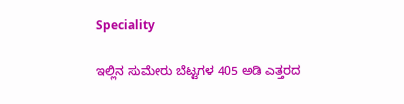Speciality

ಇಲ್ಲಿನ ಸುಮೇರು ಬೆಟ್ಟಗಳ 405 ಅಡಿ ಎತ್ತರದ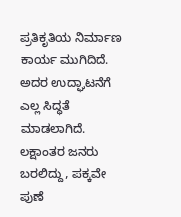ಪ್ರತಿಕೃತಿಯ ನಿರ್ಮಾಣ ಕಾರ್ಯ ಮುಗಿದಿದೆ. ಅದರ ಉದ್ಘಾಟನೆಗೆ ಎಲ್ಲ ಸಿದ್ಧತೆ ಮಾಡಲಾಗಿದೆ. ಲಕ್ಷಾಂತರ ಜನರು ಬರಲಿದ್ದು, ಪಕ್ಕವೇ ಪುಣೆ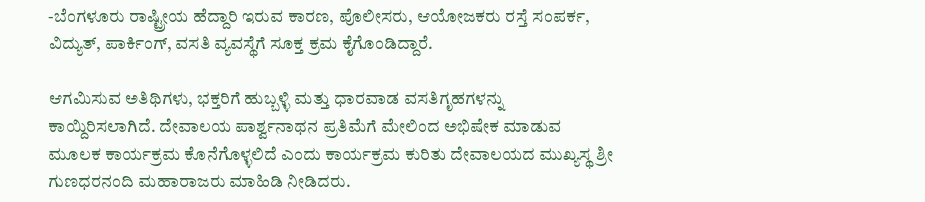-ಬೆಂಗಳೂರು ರಾಷ್ಟ್ರೀಯ ಹೆದ್ದಾರಿ ಇರುವ ಕಾರಣ, ಪೊಲೀಸರು, ಆಯೋಜಕರು ರಸ್ತೆ ಸಂಪರ್ಕ, ವಿದ್ಯುತ್, ಪಾರ್ಕಿಂಗ್, ವಸತಿ ವ್ಯವಸ್ಥೆಗೆ ಸೂಕ್ತ ಕ್ರಮ ಕೈಗೊಂಡಿದ್ದಾರೆ.

ಆಗಮಿಸುವ ಅತಿಥಿಗಳು, ಭಕ್ತರಿಗೆ ಹುಬ್ಬಳ್ಳಿ ಮತ್ತು ಧಾರವಾಡ ವಸತಿಗೃಹಗಳನ್ನು ಕಾಯ್ದಿರಿಸಲಾಗಿದೆ. ದೇವಾಲಯ ಪಾರ್ಶ್ವನಾಥನ ಪ್ರತಿಮೆಗೆ ಮೇಲಿಂದ ಅಭಿಷೇಕ ಮಾಡುವ ಮೂಲಕ ಕಾರ್ಯಕ್ರಮ ಕೊನೆಗೊಳ್ಳಲಿದೆ ಎಂದು ಕಾರ್ಯಕ್ರಮ ಕುರಿತು ದೇವಾಲಯದ ಮುಖ್ಯಸ್ಥ ಶ್ರೀ ಗುಣಧರನಂದಿ ಮಹಾರಾಜರು ಮಾಹಿಡಿ ನೀಡಿದರು.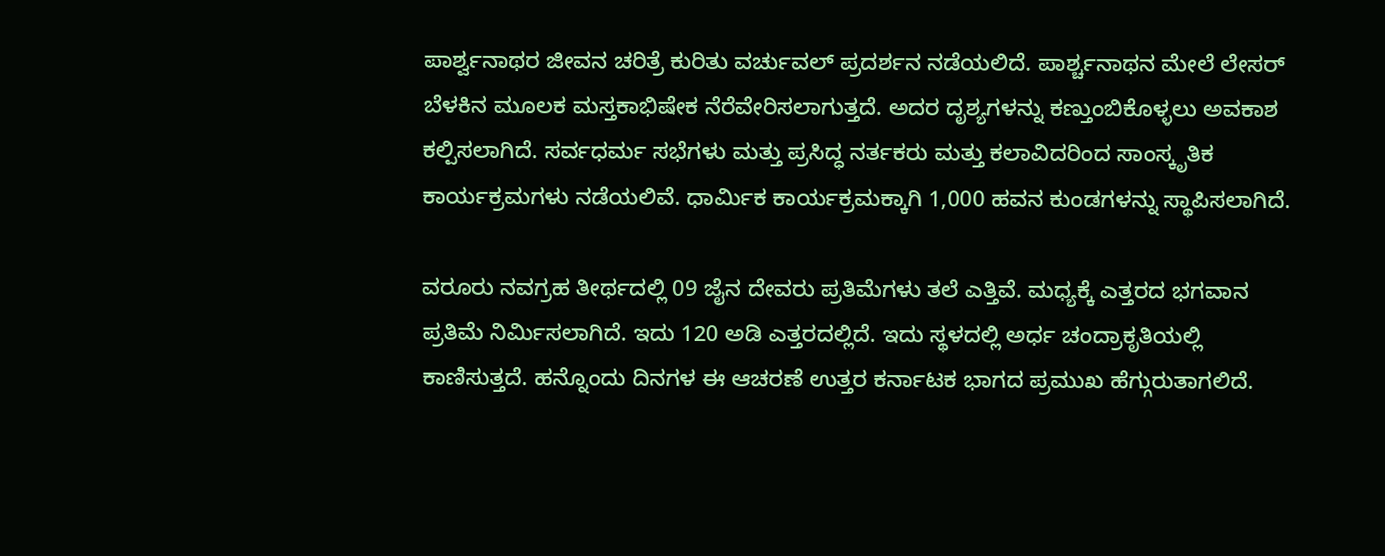ಪಾರ್ಶ್ವನಾಥರ ಜೀವನ ಚರಿತ್ರೆ ಕುರಿತು ವರ್ಚುವಲ್ ಪ್ರದರ್ಶನ ನಡೆಯಲಿದೆ. ಪಾರ್ಶ್ಚನಾಥನ ಮೇಲೆ ಲೇಸರ್ ಬೆಳಕಿನ ಮೂಲಕ ಮಸ್ತಕಾಭಿಷೇಕ ನೆರೆವೇರಿಸಲಾಗುತ್ತದೆ. ಅದರ ದೃಶ್ಯಗಳನ್ನು ಕಣ್ತುಂಬಿಕೊಳ್ಳಲು ಅವಕಾಶ ಕಲ್ಪಿಸಲಾಗಿದೆ. ಸರ್ವಧರ್ಮ ಸಭೆಗಳು ಮತ್ತು ಪ್ರಸಿದ್ಧ ನರ್ತಕರು ಮತ್ತು ಕಲಾವಿದರಿಂದ ಸಾಂಸ್ಕೃತಿಕ ಕಾರ್ಯಕ್ರಮಗಳು ನಡೆಯಲಿವೆ. ಧಾರ್ಮಿಕ ಕಾರ್ಯಕ್ರಮಕ್ಕಾಗಿ 1,000 ಹವನ ಕುಂಡಗಳನ್ನು ಸ್ಥಾಪಿಸಲಾಗಿದೆ.

ವರೂರು ನವಗ್ರಹ ತೀರ್ಥದಲ್ಲಿ 09 ಜೈನ ದೇವರು ಪ್ರತಿಮೆಗಳು ತಲೆ ಎತ್ತಿವೆ. ಮಧ್ಯಕ್ಕೆ ಎತ್ತರದ ಭಗವಾನ ಪ್ರತಿಮೆ ನಿರ್ಮಿಸಲಾಗಿದೆ. ಇದು 120 ಅಡಿ ಎತ್ತರದಲ್ಲಿದೆ. ಇದು ಸ್ಥಳದಲ್ಲಿ ಅರ್ಧ ಚಂದ್ರಾಕೃತಿಯಲ್ಲಿ ಕಾಣಿಸುತ್ತದೆ. ಹನ್ನೊಂದು ದಿನಗಳ ಈ ಆಚರಣೆ ಉತ್ತರ ಕರ್ನಾಟಕ ಭಾಗದ ಪ್ರಮುಖ ಹೆಗ್ಗುರುತಾಗಲಿದೆ.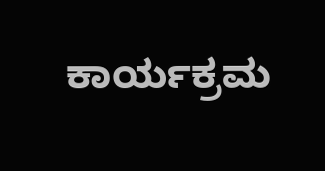ಕಾರ್ಯಕ್ರಮ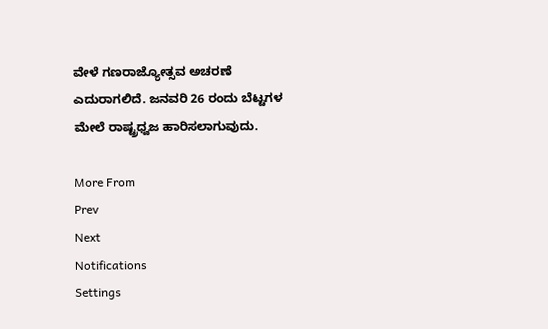ವೇಳೆ ಗಣರಾಜ್ಯೋತ್ಸವ ಅಚರಣೆ ಎದುರಾಗಲಿದೆ. ಜನವರಿ 26 ರಂದು ಬೆಟ್ಟಗಳ ಮೇಲೆ ರಾಷ್ಟ್ರಧ್ವಜ ಹಾರಿಸಲಾಗುವುದು.

More From
Prev
Next
Notifications
Settings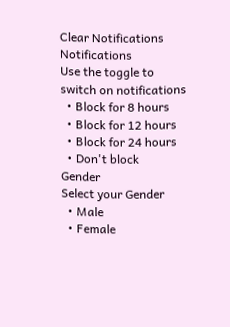Clear Notifications
Notifications
Use the toggle to switch on notifications
  • Block for 8 hours
  • Block for 12 hours
  • Block for 24 hours
  • Don't block
Gender
Select your Gender
  • Male
  • Female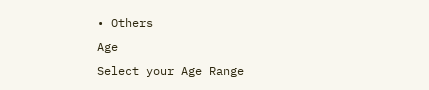• Others
Age
Select your Age Range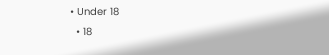• Under 18
  • 18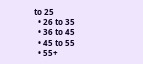to 25
  • 26 to 35
  • 36 to 45
  • 45 to 55
  • 55+